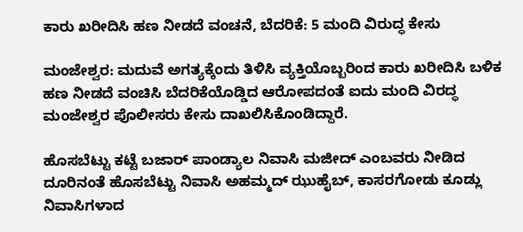ಕಾರು ಖರೀದಿಸಿ ಹಣ ನೀಡದೆ ವಂಚನೆ, ಬೆದರಿಕೆ: 5 ಮಂದಿ ವಿರುದ್ಧ ಕೇಸು

ಮಂಜೇಶ್ವರ: ಮದುವೆ ಅಗತ್ಯಕ್ಕೆಂದು ತಿಳಿಸಿ ವ್ಯಕ್ತಿಯೊಬ್ಬರಿಂದ ಕಾರು ಖರೀದಿಸಿ ಬಳಿಕ ಹಣ ನೀಡದೆ ವಂಚಿಸಿ ಬೆದರಿಕೆಯೊಡ್ಡಿದ ಆರೋಪದಂತೆ ಐದು ಮಂದಿ ವಿರದ್ಧ ಮಂಜೇಶ್ವರ ಪೊಲೀಸರು ಕೇಸು ದಾಖಲಿಸಿಕೊಂಡಿದ್ದಾರೆ.

ಹೊಸಬೆಟ್ಟು ಕಟ್ಟೆ ಬಜಾರ್ ಪಾಂಡ್ಯಾಲ ನಿವಾಸಿ ಮಜೀದ್ ಎಂಬವರು ನೀಡಿದ ದೂರಿನಂತೆ ಹೊಸಬೆಟ್ಟು ನಿವಾಸಿ ಅಹಮ್ಮದ್ ಝುಹೈಬ್, ಕಾಸರಗೋಡು ಕೂಡ್ಲು ನಿವಾಸಿಗಳಾದ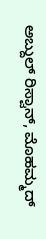ಅಬ್ದುಲ್ ರಿಸ್ವಾನ್, ಮೊಹಮ್ಮದ್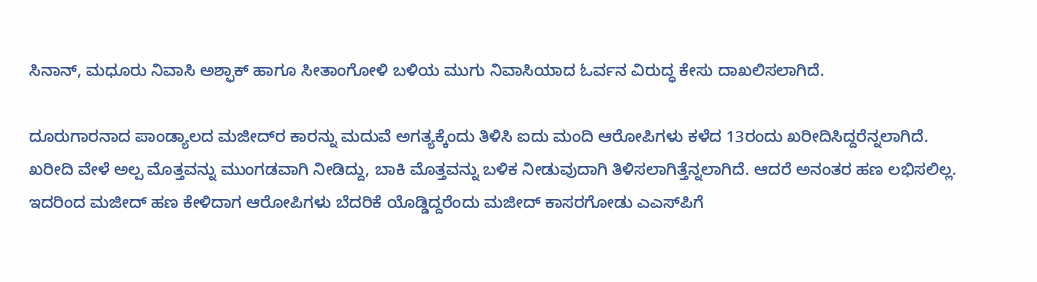ಸಿನಾನ್, ಮಧೂರು ನಿವಾಸಿ ಅಶ್ಫಾಕ್ ಹಾಗೂ ಸೀತಾಂಗೋಳಿ ಬಳಿಯ ಮುಗು ನಿವಾಸಿಯಾದ ಓರ್ವನ ವಿರುದ್ಧ ಕೇಸು ದಾಖಲಿಸಲಾಗಿದೆ.

ದೂರುಗಾರನಾದ ಪಾಂಡ್ಯಾಲದ ಮಜೀದ್‌ರ ಕಾರನ್ನು ಮದುವೆ ಅಗತ್ಯಕ್ಕೆಂದು ತಿಳಿಸಿ ಐದು ಮಂದಿ ಆರೋಪಿಗಳು ಕಳೆದ 13ರಂದು ಖರೀದಿಸಿದ್ದರೆನ್ನಲಾಗಿದೆ. ಖರೀದಿ ವೇಳೆ ಅಲ್ಪ ಮೊತ್ತವನ್ನು ಮುಂಗಡವಾಗಿ ನೀಡಿದ್ದು, ಬಾಕಿ ಮೊತ್ತವನ್ನು ಬಳಿಕ ನೀಡುವುದಾಗಿ ತಿಳಿಸಲಾಗಿತ್ತೆನ್ನಲಾಗಿದೆ. ಆದರೆ ಅನಂತರ ಹಣ ಲಭಿಸಲಿಲ್ಲ. ಇದರಿಂದ ಮಜೀದ್ ಹಣ ಕೇಳಿದಾಗ ಆರೋಪಿಗಳು ಬೆದರಿಕೆ ಯೊಡ್ಡಿದ್ದರೆಂದು ಮಜೀದ್ ಕಾಸರಗೋಡು ಎಎಸ್‌ಪಿಗೆ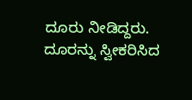ದೂರು ನೀಡಿದ್ದರು. ದೂರನ್ನು ಸ್ವೀಕರಿಸಿದ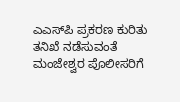ಎಎಸ್‌ಪಿ ಪ್ರಕರಣ ಕುರಿತು ತನಿಖೆ ನಡೆಸುವಂತೆ ಮಂಜೇಶ್ವರ ಪೊಲೀಸರಿಗೆ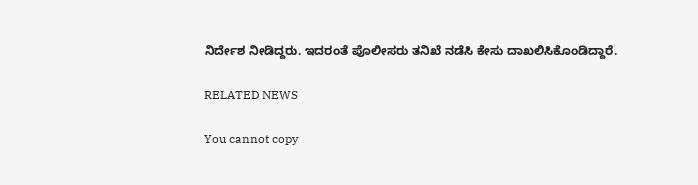ನಿರ್ದೇಶ ನೀಡಿದ್ದರು. ಇದರಂತೆ ಪೊಲೀಸರು ತನಿಖೆ ನಡೆಸಿ ಕೇಸು ದಾಖಲಿಸಿಕೊಂಡಿದ್ದಾರೆ.

RELATED NEWS

You cannot copy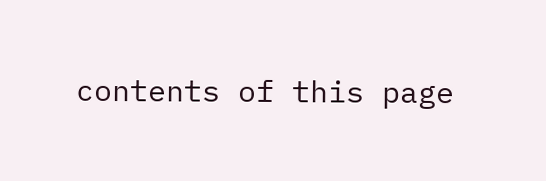contents of this page